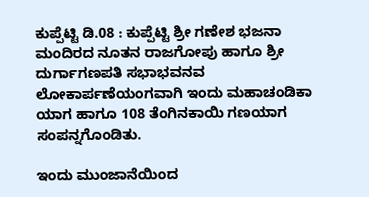ಕುಪ್ಪೆಟ್ಟಿ ಡಿ.08 : ಕುಪ್ಪೆಟ್ಟಿ ಶ್ರೀ ಗಣೇಶ ಭಜನಾ ಮಂದಿರದ ನೂತನ ರಾಜಗೋಪು ಹಾಗೂ ಶ್ರೀ ದುರ್ಗಾಗಣಪತಿ ಸಭಾಭವನವ ಲೋಕಾರ್ಪಣೆಯಂಗವಾಗಿ ಇಂದು ಮಹಾಚಂಡಿಕಾ ಯಾಗ ಹಾಗೂ 108 ತೆಂಗಿನಕಾಯಿ ಗಣಯಾಗ ಸಂಪನ್ನಗೊಂಡಿತು.

ಇಂದು ಮುಂಜಾನೆಯಿಂದ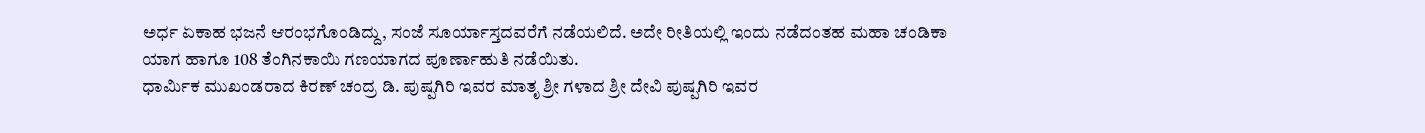ಅರ್ಧ ಏಕಾಹ ಭಜನೆ ಆರಂಭಗೊಂಡಿದ್ದು, ಸಂಜೆ ಸೂರ್ಯಾಸ್ತದವರೆಗೆ ನಡೆಯಲಿದೆ. ಅದೇ ರೀತಿಯಲ್ಲಿ ಇಂದು ನಡೆದಂತಹ ಮಹಾ ಚಂಡಿಕಾ ಯಾಗ ಹಾಗೂ 108 ತೆಂಗಿನಕಾಯಿ ಗಣಯಾಗದ ಪೂರ್ಣಾಹುತಿ ನಡೆಯಿತು.
ಧಾರ್ಮಿಕ ಮುಖಂಡರಾದ ಕಿರಣ್ ಚಂದ್ರ ಡಿ. ಪುಷ್ಪಗಿರಿ ಇವರ ಮಾತೃ ಶ್ರೀ ಗಳಾದ ಶ್ರೀ ದೇವಿ ಪುಷ್ಪಗಿರಿ ಇವರ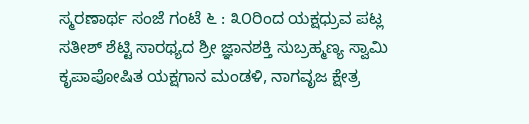ಸ್ಮರಣಾರ್ಥ ಸಂಜೆ ಗಂಟೆ ೬ : ೩೦ರಿಂದ ಯಕ್ಷಧ್ರುವ ಪಟ್ಲ ಸತೀಶ್ ಶೆಟ್ಟಿ ಸಾರಥ್ಯದ ಶ್ರೀ ಜ್ಞಾನಶಕ್ತಿ ಸುಬ್ರಹ್ಮಣ್ಯ ಸ್ವಾಮಿ ಕೃಪಾಪೋಷಿತ ಯಕ್ಷಗಾನ ಮಂಡಳಿ, ನಾಗವೃಜ ಕ್ಷೇತ್ರ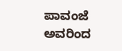ಪಾವಂಜೆ ಅವರಿಂದ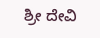ಶ್ರೀ ದೇವಿ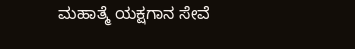ಮಹಾತ್ಮೆ ಯಕ್ಷಗಾನ ಸೇವೆ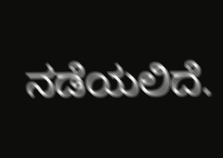ನಡೆಯಲಿದೆ.